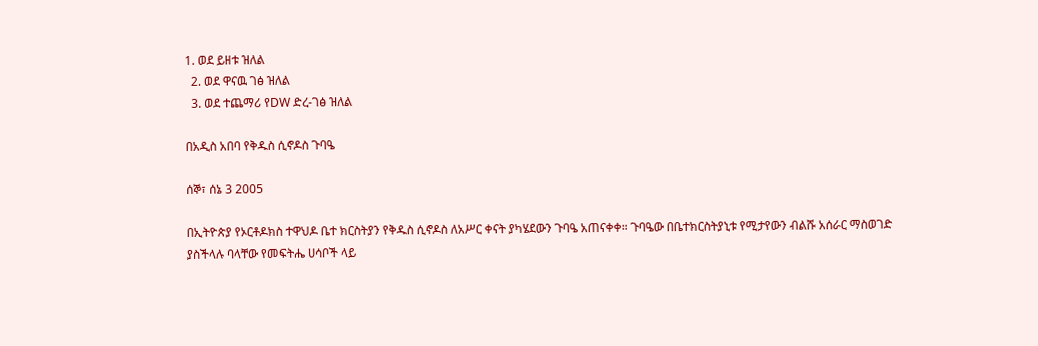1. ወደ ይዘቱ ዝለል
  2. ወደ ዋናዉ ገፅ ዝለል
  3. ወደ ተጨማሪ የDW ድረ-ገፅ ዝለል

በአዲስ አበባ የቅዱስ ሲኖዶስ ጉባዔ

ሰኞ፣ ሰኔ 3 2005

በኢትዮጵያ የኦርቶዶክስ ተዋህዶ ቤተ ክርስትያን የቅዱስ ሲኖዶስ ለአሥር ቀናት ያካሄደውን ጉባዔ አጠናቀቀ። ጉባዔው በቤተክርስትያኒቱ የሚታየውን ብልሹ አሰራር ማስወገድ ያስችላሉ ባላቸው የመፍትሔ ሀሳቦች ላይ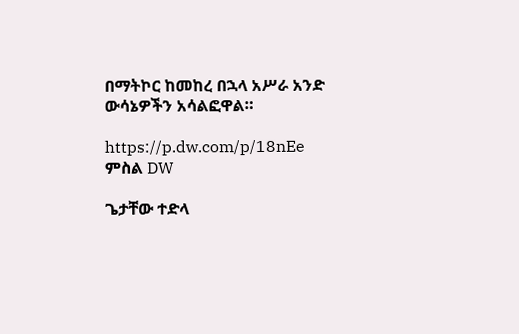በማትኮር ከመከረ በኋላ አሥራ አንድ ውሳኔዎችን አሳልፎዋል።

https://p.dw.com/p/18nEe
ምስል DW

ጌታቸው ተድላ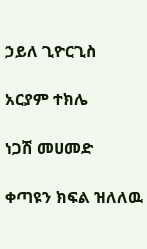ኃይለ ጊዮርጊስ

አርያም ተክሌ

ነጋሽ መሀመድ

ቀጣዩን ክፍል ዝለለዉ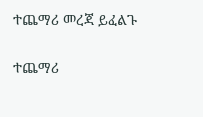ተጨማሪ መረጃ ይፈልጉ

ተጨማሪ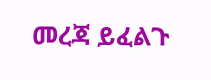መረጃ ይፈልጉ